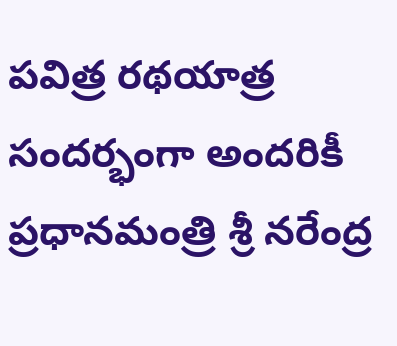పవిత్ర రథయాత్ర సందర్భంగా అందరికీ ప్రధానమంత్రి శ్రీ నరేంద్ర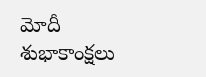మోదీ శుభాకాంక్షలు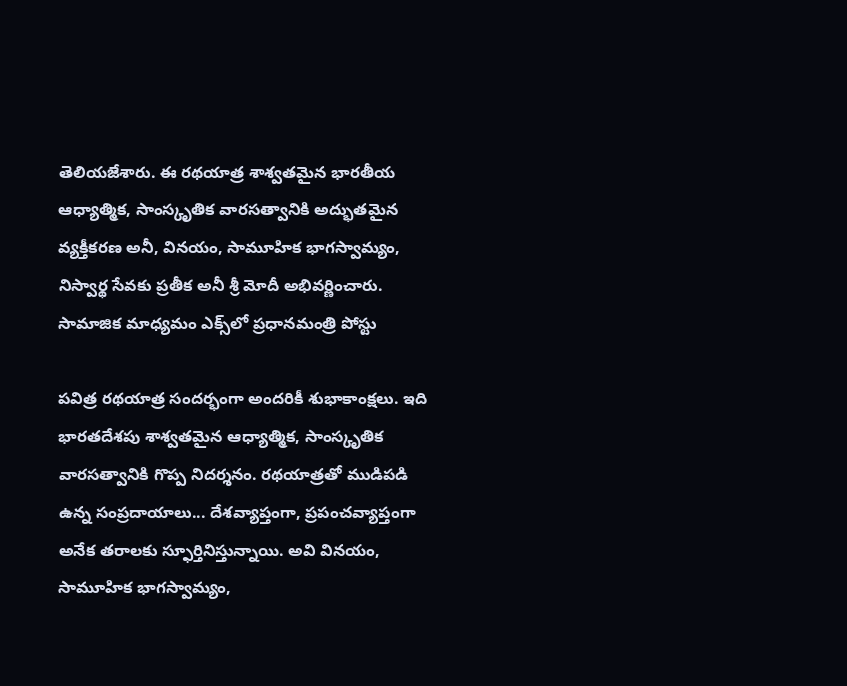తెలియజేశారు. ఈ రథయాత్ర శాశ్వతమైన భారతీయ ఆధ్యాత్మిక, సాంస్కృతిక వారసత్వానికి అద్భుతమైన వ్యక్తీకరణ అనీ, వినయం, సామూహిక భాగస్వామ్యం, నిస్వార్థ సేవకు ప్రతీక అనీ శ్రీ మోదీ అభివర్ణించారు.
సామాజిక మాధ్యమం ఎక్స్‌లో ప్రధానమంత్రి పోస్టు

పవిత్ర రథయాత్ర సందర్భంగా అందరికీ శుభాకాంక్షలు. ఇది భారతదేశపు శాశ్వతమైన ఆధ్యాత్మిక, సాంస్కృతిక వారసత్వానికి గొప్ప నిదర్శనం. రథయాత్రతో ముడిపడి ఉన్న సంప్రదాయాలు... దేశవ్యాప్తంగా, ప్రపంచవ్యాప్తంగా అనేక తరాలకు స్ఫూర్తినిస్తున్నాయి. అవి వినయం, సామూహిక భాగస్వామ్యం,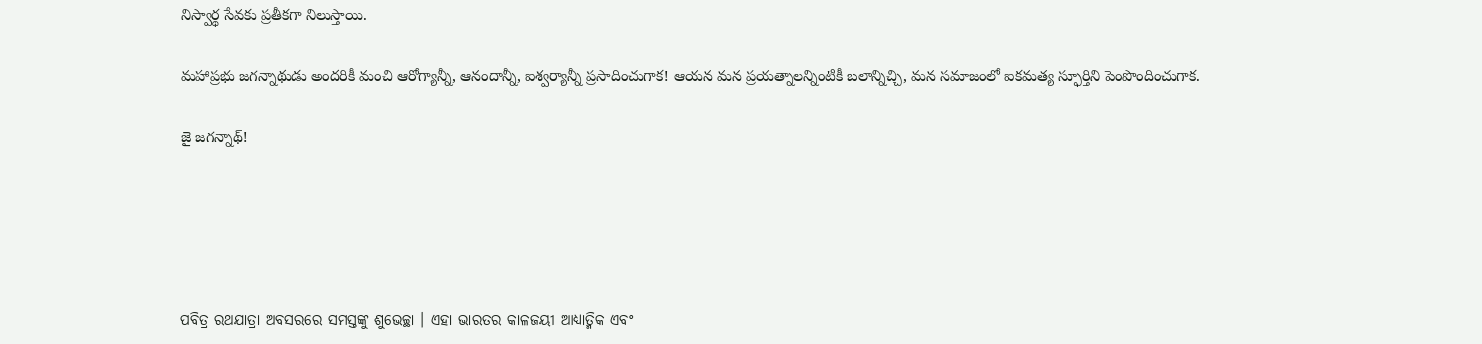నిస్వార్థ సేవకు ప్రతీకగా నిలుస్తాయి.

మహాప్రభు జగన్నాథుడు అందరికీ మంచి ఆరోగ్యాన్నీ, ఆనందాన్నీ, ఐశ్వర్యాన్నీ ప్రసాదించుగాక! ఆయన మన ప్రయత్నాలన్నింటికీ బలాన్నిచ్చి, మన సమాజంలో ఐకమత్య స్ఫూర్తిని పెంపొందించుగాక.

జై జగన్నాథ్!





ପବିତ୍ର ରଥଯାତ୍ରା ଅବସରରେ ସମସ୍ତଙ୍କୁ ଶୁଭେଚ୍ଛା । ଏହା ଭାରତର କାଳଜୟୀ ଆଧ୍ୟାତ୍ମିକ ଏବଂ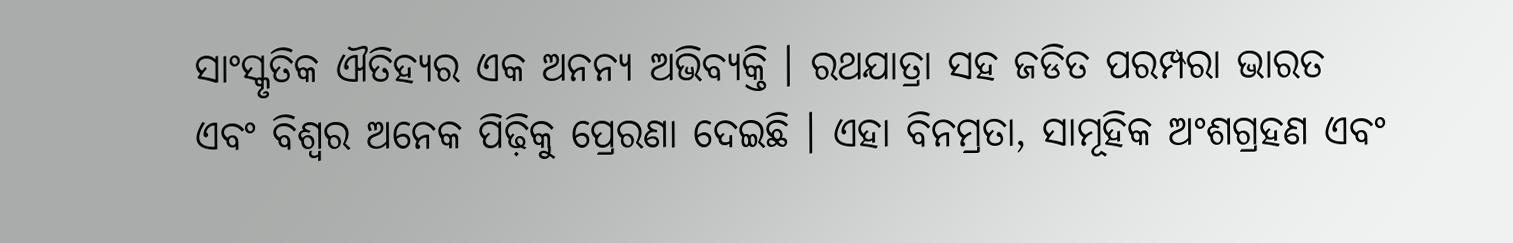ସାଂସ୍କୃତିକ ଐତିହ୍ୟର ଏକ ଅନନ୍ୟ ଅଭିବ୍ୟକ୍ତି । ରଥଯାତ୍ରା ସହ ଜଡିତ ପରମ୍ପରା ଭାରତ ଏବଂ ବିଶ୍ୱର ଅନେକ ପିଢ଼ିକୁ ପ୍ରେରଣା ଦେଇଛି । ଏହା ବିନମ୍ରତା, ସାମୂହିକ ଅଂଶଗ୍ରହଣ ଏବଂ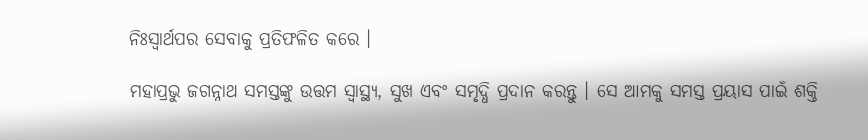ନିଃସ୍ୱାର୍ଥପର ସେବାକୁ ପ୍ରତିଫଳିତ କରେ ।

ମହାପ୍ରଭୁ ଜଗନ୍ନାଥ ସମସ୍ତଙ୍କୁ ଉତ୍ତମ ସ୍ୱାସ୍ଥ୍ୟ, ସୁଖ ଏବଂ ସମୃଦ୍ଧି ପ୍ରଦାନ କରନ୍ତୁ । ସେ ଆମକୁ ସମସ୍ତ ପ୍ରୟାସ ପାଇଁ ଶକ୍ତି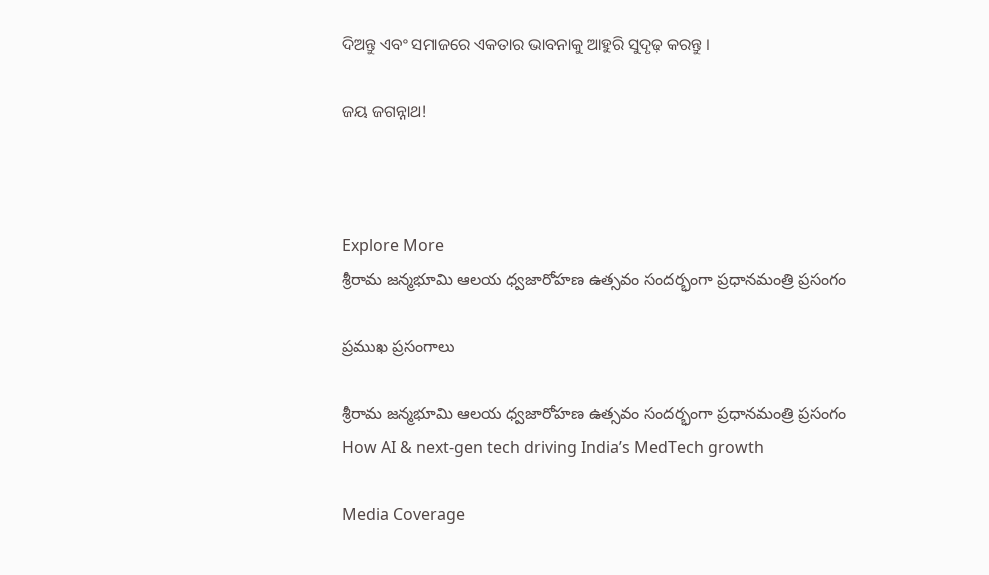ଦିଅନ୍ତୁ ଏବଂ ସମାଜରେ ଏକତାର ଭାବନାକୁ ଆହୁରି ସୁଦୃଢ଼ କରନ୍ତୁ ।

ଜୟ ଜଗନ୍ନାଥ!



Explore More
శ్రీరామ జన్మభూమి ఆలయ ధ్వజారోహణ ఉత్సవం సందర్భంగా ప్రధానమంత్రి ప్రసంగం

ప్రముఖ ప్రసంగాలు

శ్రీరామ జన్మభూమి ఆలయ ధ్వజారోహణ ఉత్సవం సందర్భంగా ప్రధానమంత్రి ప్రసంగం
How AI & next-gen tech driving India’s MedTech growth

Media Coverage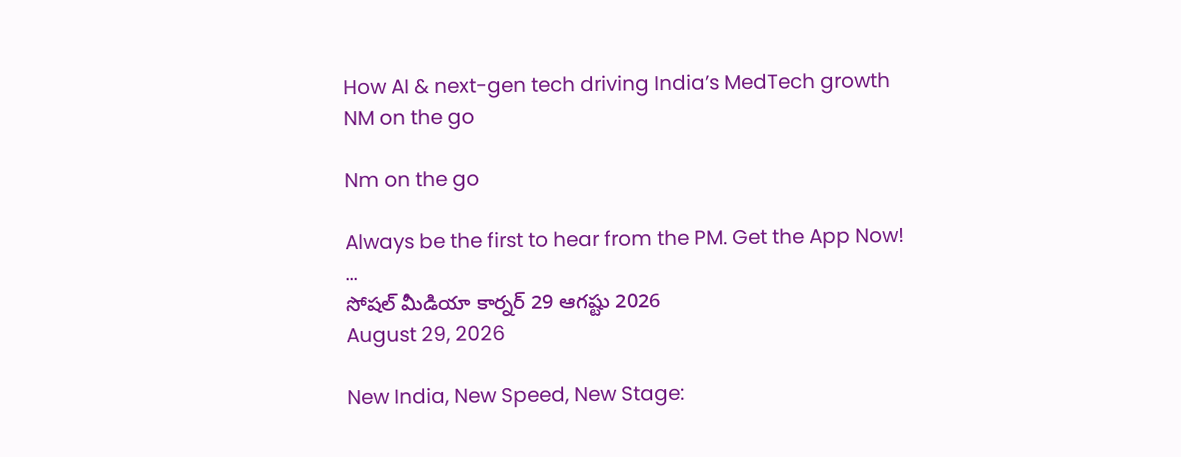How AI & next-gen tech driving India’s MedTech growth
NM on the go

Nm on the go

Always be the first to hear from the PM. Get the App Now!
...
సోషల్ మీడియా కార్నర్ 29 ఆగష్టు 2026
August 29, 2026

New India, New Speed, New Stage: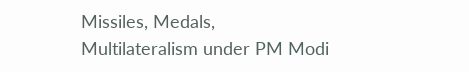Missiles, Medals, Multilateralism under PM Modi